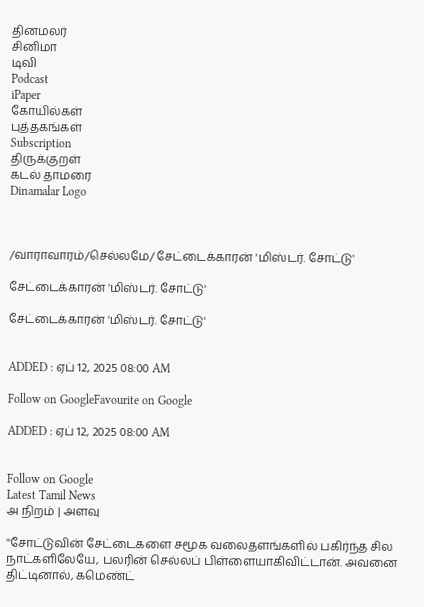தினமலர்
சினிமா
டிவி
Podcast
iPaper
கோயில்கள்
புத்தகங்கள்
Subscription
திருக்குறள்
கடல் தாமரை
Dinamalar Logo



/வாராவாரம்/செல்லமே/ சேட்டைக்காரன் 'மிஸ்டர். சோட்டு'

சேட்டைக்காரன் 'மிஸ்டர். சோட்டு'

சேட்டைக்காரன் 'மிஸ்டர். சோட்டு'


ADDED : ஏப் 12, 2025 08:00 AM

Follow on GoogleFavourite on Google

ADDED : ஏப் 12, 2025 08:00 AM


Follow on Google
Latest Tamil News
அ நிறம் | அளவு

''சோட்டுவின் சேட்டைகளை சமூக வலைதளங்களில் பகிர்ந்த சில நாட்களிலேயே, பலரின் செல்லப் பிள்ளையாகிவிட்டான். அவனை திட்டினால், கமெண்ட்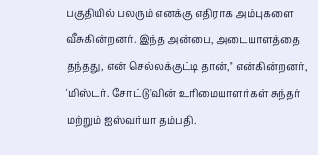பகுதியில் பலரும் எனக்கு எதிராக அம்புகளை வீசுகின்றனர். இந்த அன்பை, அடையாளத்தை தந்தது, என் செல்லக்குட்டி தான்,'' என்கின்றனர், 'மிஸ்டர். சோட்டு'வின் உரிமையாளர்கள் சுந்தர் மற்றும் ஐஸ்வர்யா தம்பதி.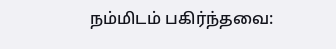நம்மிடம் பகிர்ந்தவை: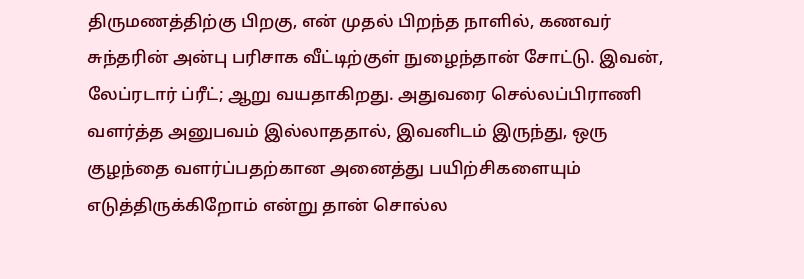திருமணத்திற்கு பிறகு, என் முதல் பிறந்த நாளில், கணவர் சுந்தரின் அன்பு பரிசாக வீட்டிற்குள் நுழைந்தான் சோட்டு. இவன், லேப்ரடார் ப்ரீட்; ஆறு வயதாகிறது. அதுவரை செல்லப்பிராணி வளர்த்த அனுபவம் இல்லாததால், இவனிடம் இருந்து, ஒரு குழந்தை வளர்ப்பதற்கான அனைத்து பயிற்சிகளையும் எடுத்திருக்கிறோம் என்று தான் சொல்ல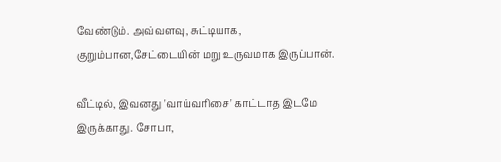வேண்டும். அவ்வளவு, சுட்டியாக, குறும்பான,சேட்டையின் மறு உருவமாக இருப்பான்.

வீட்டில், இவனது 'வாய்வரிசை' காட்டாத இடமே இருக்காது. சோபா,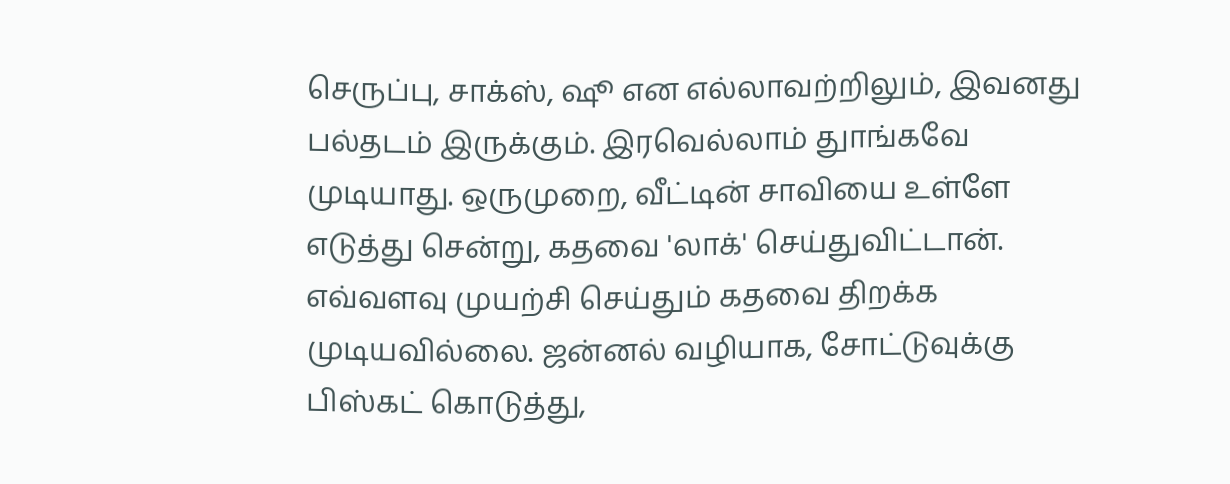செருப்பு, சாக்ஸ், ஷூ என எல்லாவற்றிலும், இவனது பல்தடம் இருக்கும். இரவெல்லாம் துாங்கவே முடியாது. ஒருமுறை, வீட்டின் சாவியை உள்ளே எடுத்து சென்று, கதவை 'லாக்' செய்துவிட்டான். எவ்வளவு முயற்சி செய்தும் கதவை திறக்க முடியவில்லை. ஜன்னல் வழியாக, சோட்டுவுக்கு பிஸ்கட் கொடுத்து,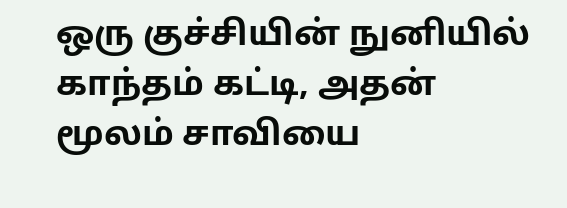ஒரு குச்சியின் நுனியில் காந்தம் கட்டி, அதன் மூலம் சாவியை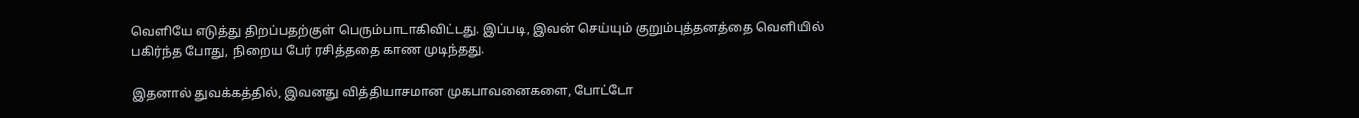வெளியே எடுத்து திறப்பதற்குள் பெரும்பாடாகிவிட்டது. இப்படி, இவன் செய்யும் குறும்புத்தனத்தை வெளியில் பகிர்ந்த போது, நிறைய பேர் ரசித்ததை காண முடிந்தது.

இதனால் துவக்கத்தில், இவனது வித்தியாசமான முகபாவனைகளை, போட்டோ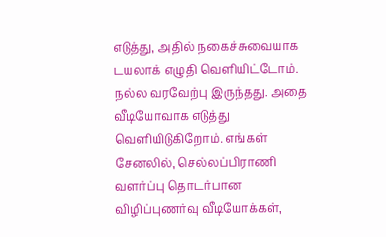எடுத்து, அதில் நகைச்சுவையாக டயலாக் எழுதி வெளியிட்டோம். நல்ல வரவேற்பு இருந்தது. அதை வீடியோவாக எடுத்து வெளியிடுகிறோம். எங்கள் சேனலில், செல்லப்பிராணி வளர்ப்பு தொடர்பான விழிப்புணர்வு வீடியோக்கள்,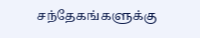சந்தேகங்களுக்கு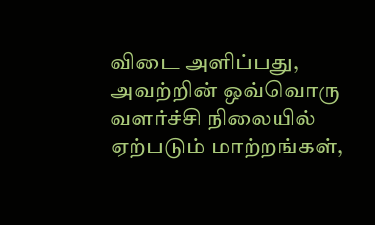விடை அளிப்பது, அவற்றின் ஒவ்வொரு வளர்ச்சி நிலையில் ஏற்படும் மாற்றங்கள்,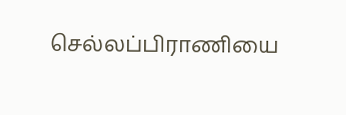செல்லப்பிராணியை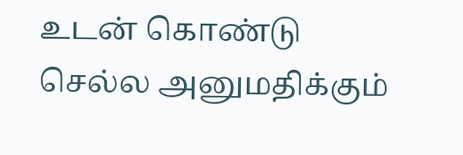உடன் கொண்டு செல்ல அனுமதிக்கும்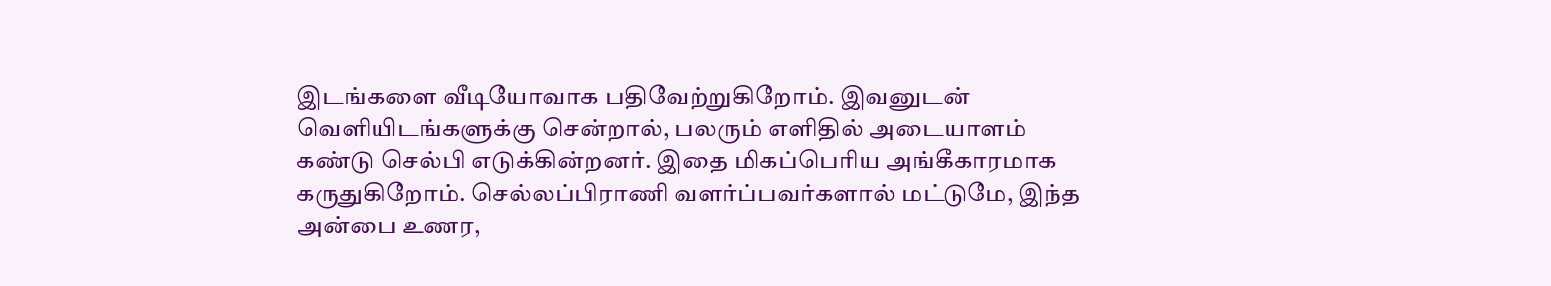இடங்களை வீடியோவாக பதிவேற்றுகிறோம். இவனுடன் வெளியிடங்களுக்கு சென்றால், பலரும் எளிதில் அடையாளம் கண்டு செல்பி எடுக்கின்றனர். இதை மிகப்பெரிய அங்கீகாரமாக கருதுகிறோம். செல்லப்பிராணி வளர்ப்பவர்களால் மட்டுமே, இந்த அன்பை உணர,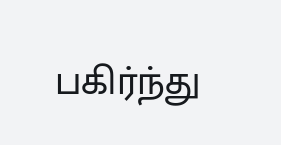பகிர்ந்து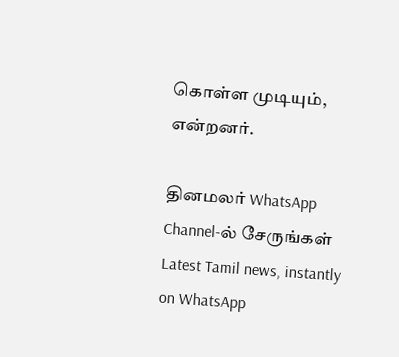கொள்ள முடியும், என்றனர்.

தினமலர் WhatsApp Channel-ல் சேருங்கள்
Latest Tamil news, instantly on WhatsApp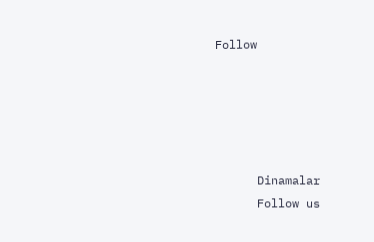Follow





      Dinamalar
      Follow us